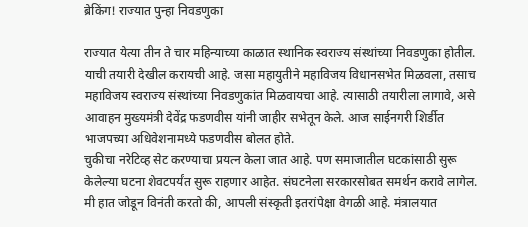ब्रेकिंग! राज्यात पुन्हा निवडणुका

राज्यात येत्या तीन ते चार महिन्याच्या काळात स्थानिक स्वराज्य संस्थांच्या निवडणुका होतील. याची तयारी देखील करायची आहे. जसा महायुतीने महाविजय विधानसभेत मिळवला, तसाच महाविजय स्वराज्य संस्थांच्या निवडणुकांत मिळवायचा आहे. त्यासाठी तयारीला लागावे, असे आवाहन मुख्यमंत्री देवेंद्र फडणवीस यांनी जाहीर सभेतून केले. आज साईनगरी शिर्डीत भाजपच्या अधिवेशनामध्ये फडणवीस बोलत होते.
चुकीचा नरेटिव्ह सेट करण्याचा प्रयत्न केला जात आहे. पण समाजातील घटकांसाठी सुरू केलेल्या घटना शेवटपर्यंत सुरू राहणार आहेत. संघटनेला सरकारसोबत समर्थन करावे लागेल. मी हात जोडून विनंती करतो की, आपली संस्कृती इतरांपेक्षा वेगळी आहे. मंत्रालयात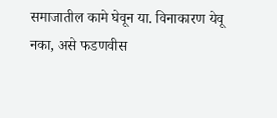समाजातील कामे घेवून या. विनाकारण येवू नका, असे फडणवीस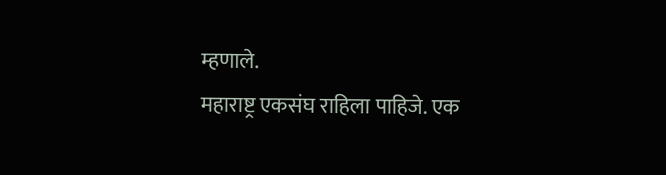म्हणाले.
महाराष्ट्र एकसंघ राहिला पाहिजे. एक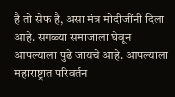है तो सेफ है, असा मंत्र मोदीजींनी दिला आहे. सगळ्या समाजाला घेवून आपल्याला पुढे जायचे आहे. आपल्याला महाराष्ट्रात परिवर्तन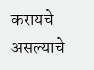करायचे असल्याचे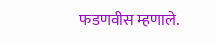फडणवीस म्हणाले.